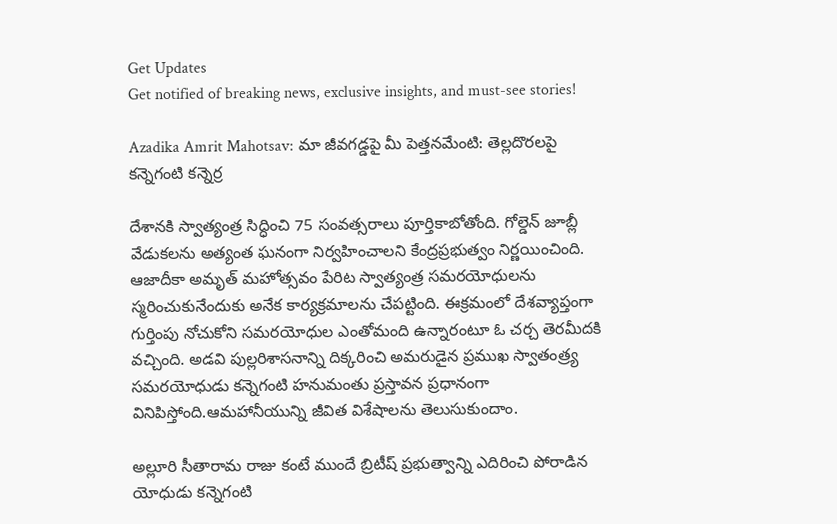Get Updates
Get notified of breaking news, exclusive insights, and must-see stories!

Azadika Amrit Mahotsav: మా జీవగడ్డపై మీ పెత్తనమేంటి: తెల్లదొరలపై కన్నెగంటి కన్నెర్ర

దేశానకి స్వాత్యంత్ర సిద్ధించి 75 సంవత్సరాలు పూర్తికాబోతోంది. గోల్డెన్ జూబ్లీ వేడుకలను అత్యంత ఘనంగా నిర్వహించాలని కేంద్రప్రభుత్వం నిర్ణయించింది. ఆజాదీకా అమృత్ మహోత్సవం పేరిట స్వాత్యంత్ర సమరయోధులను స్మరించుకునేందుకు అనేక కార్యక్రమాలను చేపట్టింది. ఈక్రమంలో దేశవ్యాప్తంగా గుర్తింపు నోచుకోని సమరయోధుల ఎంతోమంది ఉన్నారంటూ ఓ చర్చ తెరమీదకి వచ్చింది. అడవి పుల్లరిశాసనాన్ని దిక్కరించి అమరుడైన ప్రముఖ స్వాతంత్ర్య సమరయోధుడు కన్నెగంటి హనుమంతు ప్రస్తావన ప్రధానంగా వినిపిస్తోంది.ఆమహానీయున్ని జీవిత విశేషాలను తెలుసుకుందాం.

అల్లూరి సీతారామ రాజు కంటే ముందే బ్రిటీష్ ప్రభుత్వాన్ని ఎదిరించి పోరాడిన యోధుడు కన్నెగంటి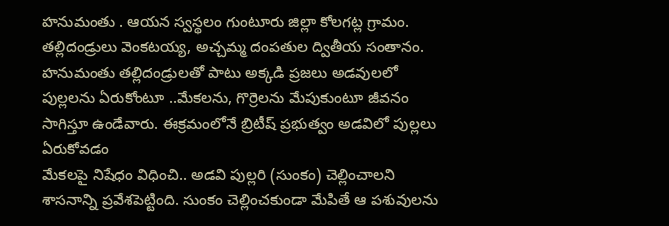హనుమంతు . ఆయన స్వస్థలం గుంటూరు జిల్లా కోలగట్ల గ్రామం. తల్లిదండ్రులు వెంకటయ్య, అచ్చమ్మ దంపతుల ద్వితీయ సంతానం. హనుమంతు తల్లిదండ్రులతో పాటు అక్కడి ప్రజలు అడవులలో పుల్లలను ఏరుకోంటూ ..మేకలను, గొర్రెలను మేపుకుంటూ జీవనం సాగిస్తూ ఉండేవారు. ఈక్రమంలోనే బ్రిటీష్ ప్రభుత్వం అడవిలో పుల్లలు ఏరుకోవడం
మేకలపై నిషేధం విధించి.. అడవి పుల్లరి (సుంకం) చెల్లించాలని శాసనాన్ని ప్రవేశపెట్టింది. సుంకం చెల్లించకుండా మేపితే ఆ పశువులను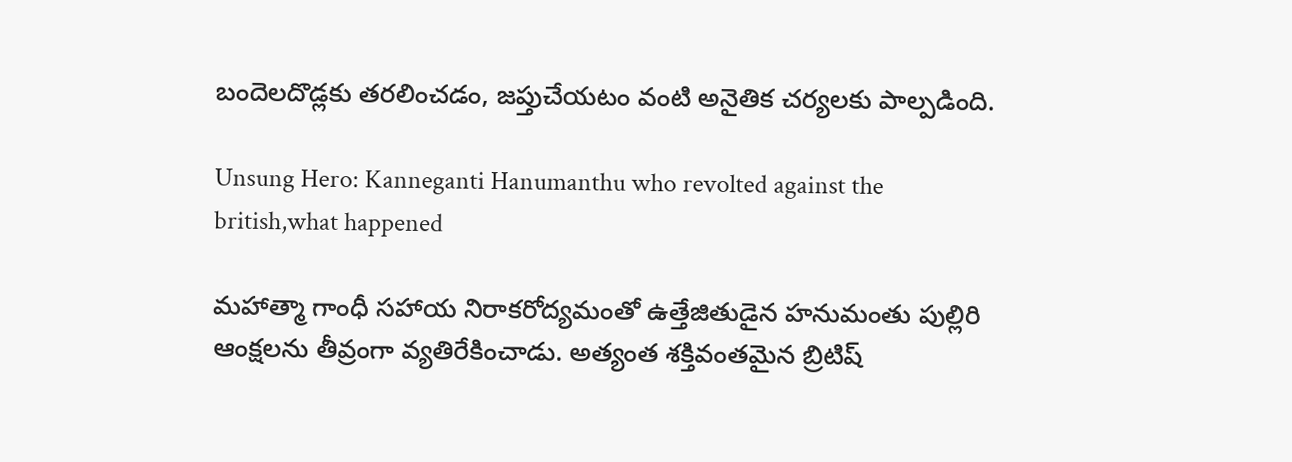బందెలదొడ్లకు తరలించడం, జప్తుచేయటం వంటి అనైతిక చర్యలకు పాల్పడింది.

Unsung Hero: Kanneganti Hanumanthu who revolted against the british,what happened

మహాత్మా గాంధీ సహాయ నిరాకరోద్యమంతో ఉత్తేజితుడైన హనుమంతు పుల్లిరి ఆంక్షలను తీవ్రంగా వ్యతిరేకించాడు. అత్యంత శక్తివంతమైన బ్రిటిష్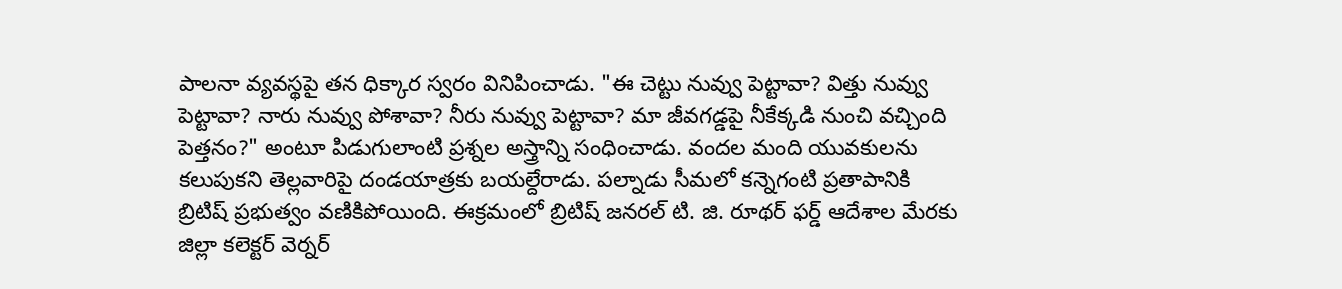పాలనా వ్యవస్థపై తన ధిక్కార స్వరం వినిపించాడు. "ఈ చెట్టు నువ్వు పెట్టావా? విత్తు నువ్వు పెట్టావా? నారు నువ్వు పోశావా? నీరు నువ్వు పెట్టావా? మా జీవగడ్డపై నీకేక్కడి నుంచి వచ్చింది పెత్తనం?" అంటూ పిడుగులాంటి ప్రశ్నల అస్త్రాన్ని సంధించాడు. వందల మంది యువకులను కలుపుకని తెల్లవారిపై దండయాత్రకు బయల్దేరాడు. పల్నాడు సీమలో కన్నెగంటి ప్రతాపానికి బ్రిటిష్ ప్రభుత్వం వణికిపోయింది. ఈక్రమంలో బ్రిటిష్ జనరల్ టి. జి. రూథర్ ఫర్డ్ ఆదేశాల మేరకు జిల్లా కలెక్టర్ వెర్నర్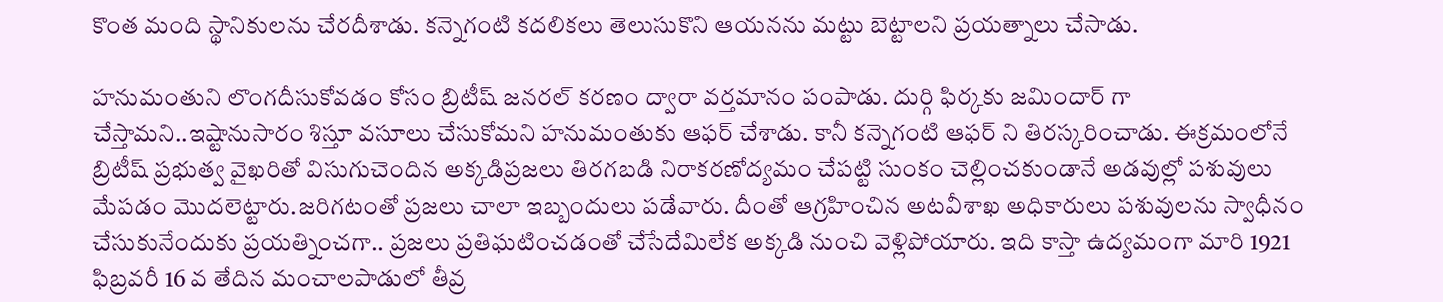కొంత మంది స్థానికులను చేరదీశాడు. కన్నెగంటి కదలికలు తెలుసుకొని ఆయనను మట్టు బెట్టాలని ప్రయత్నాలు చేసాడు.

హనుమంతుని లొంగదీసుకోవడం కోసం బ్రిటీష్ జనరల్ కరణం ద్వారా వర్తమానం పంపాడు. దుర్గి ఫిర్కకు జమిందార్ గా చేస్తామని..ఇష్టానుసారం శిస్తూ వసూలు చేసుకోమని హనుమంతుకు ఆఫర్ చేశాడు. కానీ కన్నెగంటి ఆఫర్ ని తిరస్కరించాడు. ఈక్రమంలోనే బ్రిటీష్ ప్రభుత్వ వైఖరితో విసుగుచెందిన అక్కడిప్రజలు తిరగబడి నిరాకరణోద్యమం చేపట్టి సుంకం చెల్లించకుండానే అడవుల్లో పశువులు మేపడం మొదలెట్టారు.జరిగటంతో ప్రజలు చాలా ఇబ్బందులు పడేవారు. దీంతో ఆగ్రహించిన అటవీశాఖ అధికారులు పశువులను స్వాధీనం చేసుకునేందుకు ప్రయత్నించగా.. ప్రజలు ప్రతిఘటించడంతో చేసేదేమిలేక అక్కడి నుంచి వెళ్లిపోయారు. ఇది కాస్తా ఉద్యమంగా మారి 1921 ఫిబ్రవరీ 16 వ తేదిన మంచాలపాడులో తీవ్ర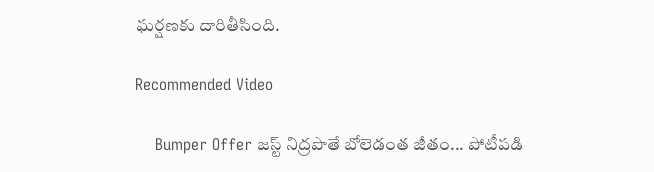ఘర్షణకు దారితీసింది.

Recommended Video

    Bumper Offer జస్ట్ నిద్రపొతే బోలెడంత జీతం... పోటీపడి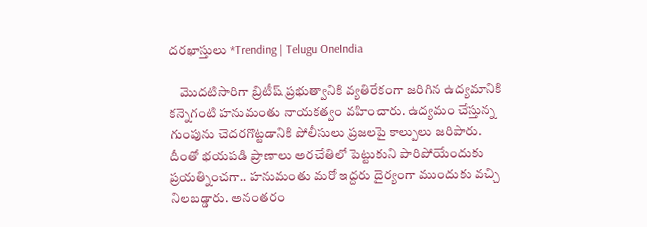దరఖాస్తులు *Trending | Telugu OneIndia

    మొదటిసారిగా బ్రిటీష్ ప్రభుత్వానికి వ్యతిరేకంగా జరిగిన ఉద్యమానికి కన్నెగంటి హనుమంతు నాయకత్వం వహించారు. ఉద్యమం చేస్తున్న గుంపును చెదరగొట్టడానికి పోలీసులు ప్రజలపై కాల్పులు జరిపారు. దీంతో భయపడి ప్రాణాలు అరచేతిలో పెట్టుకుని పారిపోయేందుకు ప్రయత్నించగా.. హనుమంతు మరో ఇద్దరు దైర్యంగా ముందుకు వచ్చి నిలబడ్డారు. అనంతరం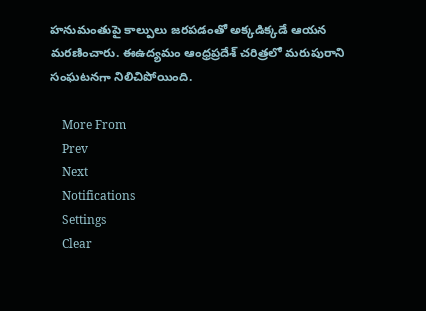హనుమంతుపై కాల్పులు జరపడంతో అక్కడిక్కడే ఆయన మరణించారు. ఈఉద్యమం ఆంధ్రప్రదేశ్ చరిత్రలో మరుపురాని సంఘటనగా నిలిచిపోయింది.

    More From
    Prev
    Next
    Notifications
    Settings
    Clear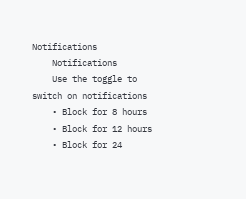Notifications
    Notifications
    Use the toggle to switch on notifications
    • Block for 8 hours
    • Block for 12 hours
    • Block for 24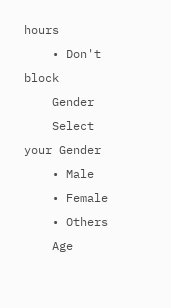hours
    • Don't block
    Gender
    Select your Gender
    • Male
    • Female
    • Others
    Age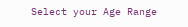Select your Age Range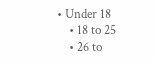• Under 18
    • 18 to 25
    • 26 to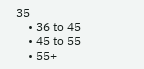35
    • 36 to 45
    • 45 to 55
    • 55+